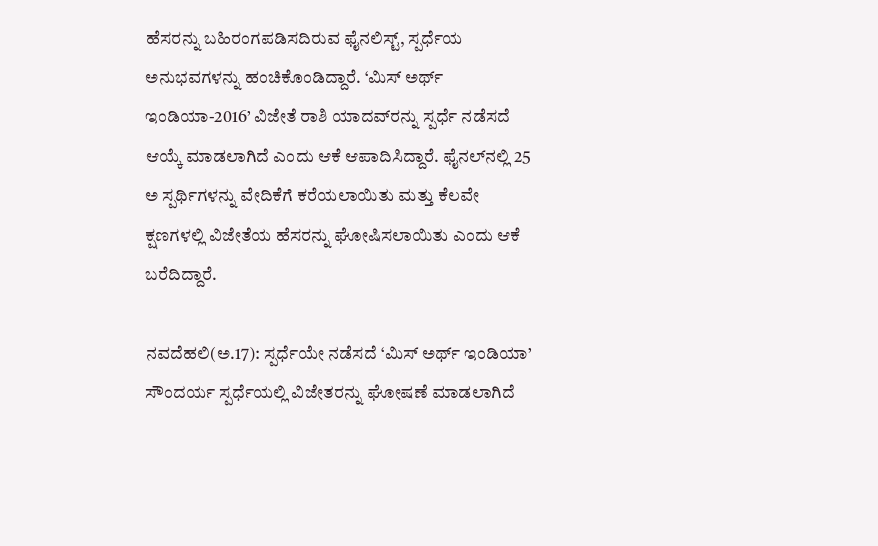ಹೆಸರನ್ನು ಬಹಿರಂಗಪಡಿಸದಿರುವ ಫೈನಲಿಸ್ಟ್, ಸ್ಪರ್ಧೆಯ ಅನುಭವಗಳನ್ನು ಹಂಚಿಕೊಂಡಿದ್ದಾರೆ. ‘ಮಿಸ್ ಅರ್ಥ್ ಇಂಡಿಯಾ-2016’ ವಿಜೇತೆ ರಾಶಿ ಯಾದವ್‌ರನ್ನು ಸ್ಪರ್ಧೆ ನಡೆಸದೆ ಆಯ್ಕೆ ಮಾಡಲಾಗಿದೆ ಎಂದು ಆಕೆ ಆಪಾದಿಸಿದ್ದಾರೆ. ಫೈನಲ್‌ನಲ್ಲಿ 25 ಅ ಸ್ಪರ್ಥಿಗಳನ್ನು ವೇದಿಕೆಗೆ ಕರೆಯಲಾಯಿತು ಮತ್ತು ಕೆಲವೇ ಕ್ಷಣಗಳಲ್ಲಿ ವಿಜೇತೆಯ ಹೆಸರನ್ನು ಘೋಷಿಸಲಾಯಿತು ಎಂದು ಆಕೆ ಬರೆದಿದ್ದಾರೆ.

ನವದೆಹಲಿ(ಅ.17): ಸ್ಪರ್ಧೆಯೇ ನಡೆಸದೆ ‘ಮಿಸ್ ಅರ್ಥ್ ಇಂಡಿಯಾ’ ಸೌಂದರ್ಯ ಸ್ಪರ್ಧೆಯಲ್ಲಿ ವಿಜೇತರನ್ನು ಘೋಷಣೆ ಮಾಡಲಾಗಿದೆ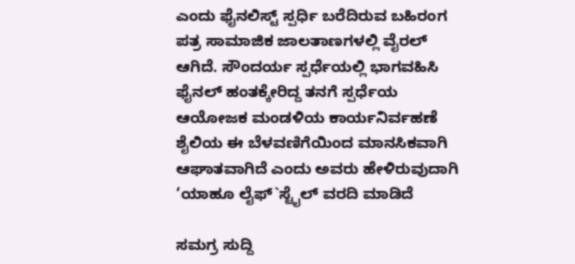ಎಂದು ಫೈನಲಿಸ್ಟ್ ಸ್ಪರ್ಧಿ ಬರೆದಿರುವ ಬಹಿರಂಗ ಪತ್ರ ಸಾಮಾಜಿಕ ಜಾಲತಾಣಗಳಲ್ಲಿ ವೈರಲ್ ಆಗಿದೆ. ಸೌಂದರ್ಯ ಸ್ಪರ್ಧೆಯಲ್ಲಿ ಭಾಗವಹಿಸಿ ಫೈನಲ್ ಹಂತಕ್ಕೇರಿದ್ದ ತನಗೆ ಸ್ಪರ್ಧೆಯ ಆಯೋಜಕ ಮಂಡಳಿಯ ಕಾರ್ಯನಿರ್ವಹಣೆ ಶೈಲಿಯ ಈ ಬೆಳವಣಿಗೆಯಿಂದ ಮಾನಸಿಕವಾಗಿ ಆಘಾತವಾಗಿದೆ ಎಂದು ಅವರು ಹೇಳಿರುವುದಾಗಿ ‘ಯಾಹೂ ಲೈಫ್`ಸ್ಟೈಲ್ ವರದಿ ಮಾಡಿದೆ

ಸಮಗ್ರ ಸುದ್ದಿ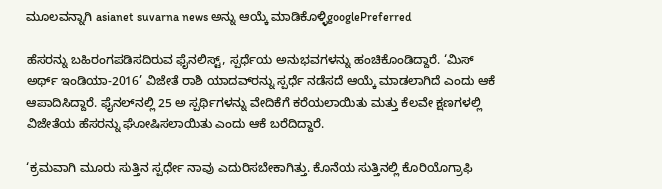ಮೂಲವನ್ನಾಗಿ asianet suvarna news ಅನ್ನು ಆಯ್ಕೆ ಮಾಡಿಕೊಳ್ಳಿgooglePreferred

ಹೆಸರನ್ನು ಬಹಿರಂಗಪಡಿಸದಿರುವ ಫೈನಲಿಸ್ಟ್, ಸ್ಪರ್ಧೆಯ ಅನುಭವಗಳನ್ನು ಹಂಚಿಕೊಂಡಿದ್ದಾರೆ. ‘ಮಿಸ್ ಅರ್ಥ್ ಇಂಡಿಯಾ-2016’ ವಿಜೇತೆ ರಾಶಿ ಯಾದವ್‌ರನ್ನು ಸ್ಪರ್ಧೆ ನಡೆಸದೆ ಆಯ್ಕೆ ಮಾಡಲಾಗಿದೆ ಎಂದು ಆಕೆ ಆಪಾದಿಸಿದ್ದಾರೆ. ಫೈನಲ್‌ನಲ್ಲಿ 25 ಅ ಸ್ಪರ್ಥಿಗಳನ್ನು ವೇದಿಕೆಗೆ ಕರೆಯಲಾಯಿತು ಮತ್ತು ಕೆಲವೇ ಕ್ಷಣಗಳಲ್ಲಿ ವಿಜೇತೆಯ ಹೆಸರನ್ನು ಘೋಷಿಸಲಾಯಿತು ಎಂದು ಆಕೆ ಬರೆದಿದ್ದಾರೆ.

‘ಕ್ರಮವಾಗಿ ಮೂರು ಸುತ್ತಿನ ಸ್ಪರ್ಧೇ ನಾವು ಎದುರಿಸಬೇಕಾಗಿತ್ತು. ಕೊನೆಯ ಸುತ್ತಿನಲ್ಲಿ ಕೊರಿಯೊಗ್ರಾಫಿ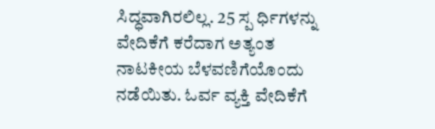ಸಿದ್ಧವಾಗಿರಲಿಲ್ಲ. 25 ಸ್ಪ ರ್ಧಿಗಳನ್ನು ವೇದಿಕೆಗೆ ಕರೆದಾಗ ಅತ್ಯಂತ ನಾಟಕೀಯ ಬೆಳವಣಿಗೆಯೊಂದು ನಡೆಯಿತು. ಓರ್ವ ವ್ಯಕ್ತಿ ವೇದಿಕೆಗೆ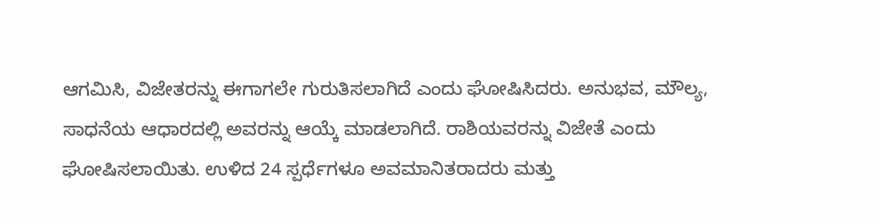ಆಗಮಿಸಿ, ವಿಜೇತರನ್ನು ಈಗಾಗಲೇ ಗುರುತಿಸಲಾಗಿದೆ ಎಂದು ಘೋಷಿಸಿದರು. ಅನುಭವ, ಮೌಲ್ಯ, ಸಾಧನೆಯ ಆಧಾರದಲ್ಲಿ ಅವರನ್ನು ಆಯ್ಕೆ ಮಾಡಲಾಗಿದೆ. ರಾಶಿಯವರನ್ನು ವಿಜೇತೆ ಎಂದು ಘೋಷಿಸಲಾಯಿತು. ಉಳಿದ 24 ಸ್ಪರ್ಧೆಗಳೂ ಅವಮಾನಿತರಾದರು ಮತ್ತು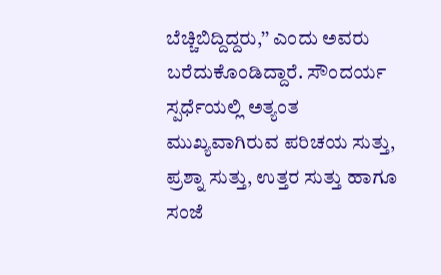ಬೆಚ್ಚಿಬಿದ್ದಿದ್ದರು,’’ ಎಂದು ಅವರು ಬರೆದುಕೊಂಡಿದ್ದಾರೆ. ಸೌಂದರ್ಯ ಸ್ಪರ್ಧೆಯಲ್ಲಿ ಅತ್ಯಂತ ಮುಖ್ಯವಾಗಿರುವ ಪರಿಚಯ ಸುತ್ತು, ಪ್ರಶ್ನಾ ಸುತ್ತು, ಉತ್ತರ ಸುತ್ತು ಹಾಗೂ ಸಂಜೆ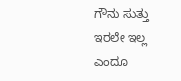ಗೌನು ಸುತ್ತು ಇರಲೇ ಇಲ್ಲ ಎಂದೂ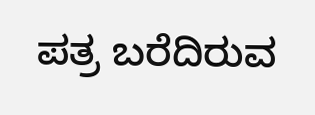ಪತ್ರ ಬರೆದಿರುವ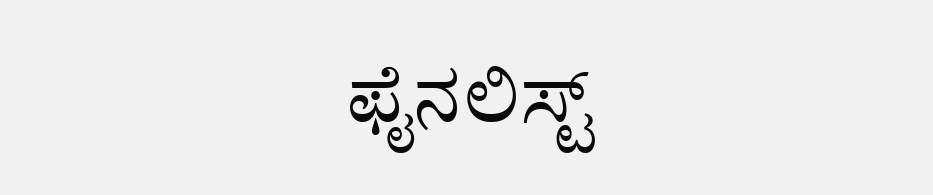ಫೈನಲಿಸ್ಟ್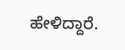ಹೇಳಿದ್ದಾರೆ.